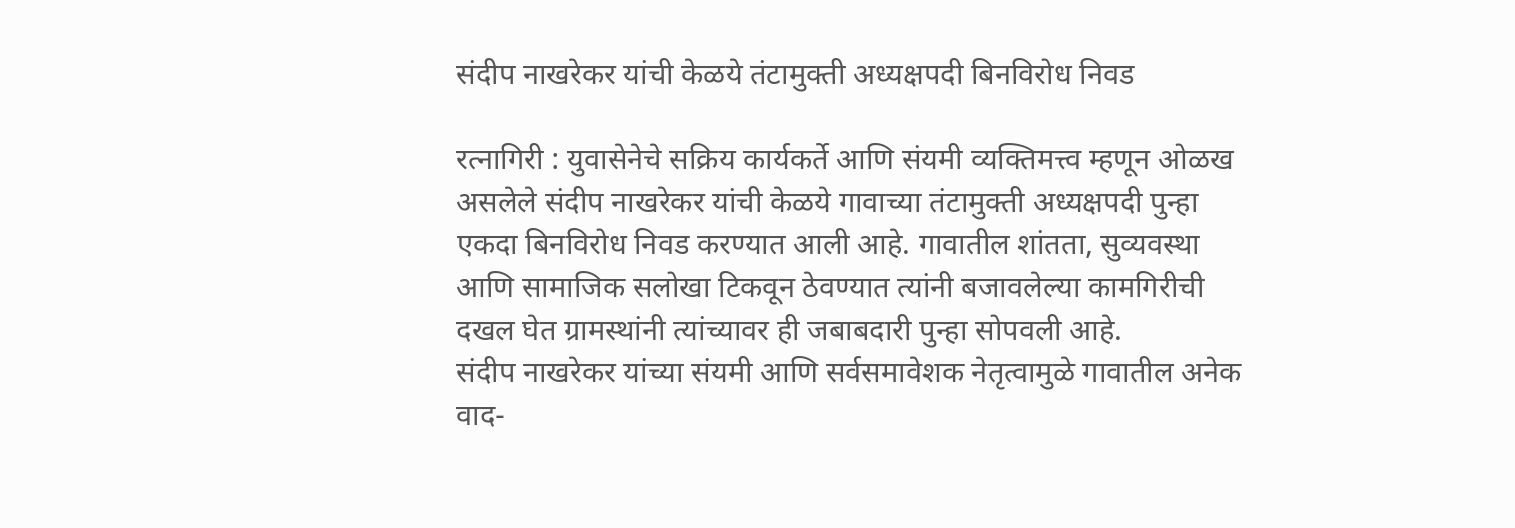संदीप नाखरेकर यांची केळये तंटामुक्ती अध्यक्षपदी बिनविरोध निवड

रत्नागिरी : युवासेनेचे सक्रिय कार्यकर्ते आणि संयमी व्यक्तिमत्त्व म्हणून ओळख असलेले संदीप नाखरेकर यांची केळये गावाच्या तंटामुक्ती अध्यक्षपदी पुन्हा एकदा बिनविरोध निवड करण्यात आली आहे. गावातील शांतता, सुव्यवस्था आणि सामाजिक सलोखा टिकवून ठेवण्यात त्यांनी बजावलेल्या कामगिरीची दखल घेत ग्रामस्थांनी त्यांच्यावर ही जबाबदारी पुन्हा सोपवली आहे.
संदीप नाखरेकर यांच्या संयमी आणि सर्वसमावेशक नेतृत्वामुळे गावातील अनेक वाद-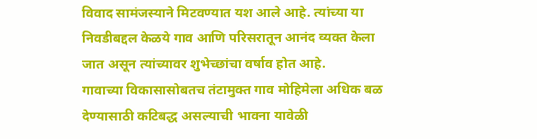विवाद सामंजस्याने मिटवण्यात यश आले आहे. त्यांच्या या निवडीबद्दल केळये गाव आणि परिसरातून आनंद व्यक्त केला जात असून त्यांच्यावर शुभेच्छांचा वर्षाव होत आहे.
गावाच्या विकासासोबतच तंटामुक्त गाव मोहिमेला अधिक बळ देण्यासाठी कटिबद्ध असल्याची भावना यावेळी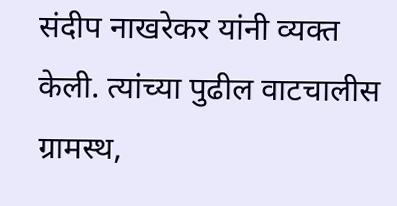संदीप नाखरेकर यांनी व्यक्त केली. त्यांच्या पुढील वाटचालीस ग्रामस्थ,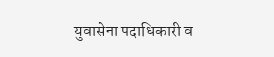युवासेना पदाधिकारी व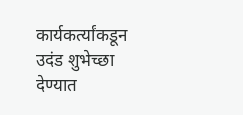कार्यकर्त्यांकडून उदंड शुभेच्छा देण्यात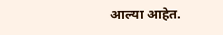आल्या आहेत.